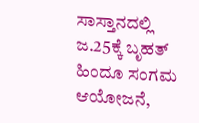ಸಾಸ್ತಾನದಲ್ಲಿ ಜ.25ಕ್ಕೆ ಬೃಹತ್ ಹಿಂದೂ ಸಂಗಮ ಆಯೋಜನೆ,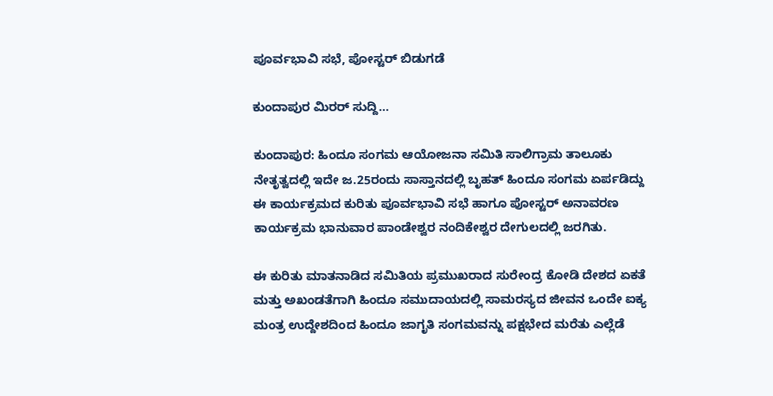ಪೂರ್ವಭಾವಿ ಸಭೆ, ಪೋಸ್ಟರ್ ಬಿಡುಗಡೆ

ಕುಂದಾಪುರ ಮಿರರ್ ಸುದ್ದಿ…

ಕುಂದಾಪುರ: ಹಿಂದೂ ಸಂಗಮ ಆಯೋಜನಾ ಸಮಿತಿ ಸಾಲಿಗ್ರಾಮ ತಾಲೂಕು ನೇತೃತ್ವದಲ್ಲಿ ಇದೇ ಜ.25ರಂದು ಸಾಸ್ತಾನದಲ್ಲಿ ಬೃಹತ್ ಹಿಂದೂ ಸಂಗಮ ಏರ್ಪಡಿದ್ದು ಈ ಕಾರ್ಯಕ್ರಮದ ಕುರಿತು ಪೂರ್ವಭಾವಿ ಸಭೆ ಹಾಗೂ ಪೋಸ್ಟರ್ ಅನಾವರಣ ಕಾರ್ಯಕ್ರಮ ಭಾನುವಾರ ಪಾಂಡೇಶ್ವರ ನಂದಿಕೇಶ್ವರ ದೇಗುಲದಲ್ಲಿ ಜರಗಿತು.

ಈ ಕುರಿತು ಮಾತನಾಡಿದ ಸಮಿತಿಯ ಪ್ರಮುಖರಾದ ಸುರೇಂದ್ರ ಕೋಡಿ ದೇಶದ ಏಕತೆ ಮತ್ತು ಅಖಂಡತೆಗಾಗಿ ಹಿಂದೂ ಸಮುದಾಯದಲ್ಲಿ ಸಾಮರಸ್ಯದ ಜೀವನ ಒಂದೇ ಐಕ್ಯ ಮಂತ್ರ ಉದ್ದೇಶದಿಂದ ಹಿಂದೂ ಜಾಗೃತಿ ಸಂಗಮವನ್ನು ಪಕ್ಷಭೇದ ಮರೆತು ಎಲ್ಲೆಡೆ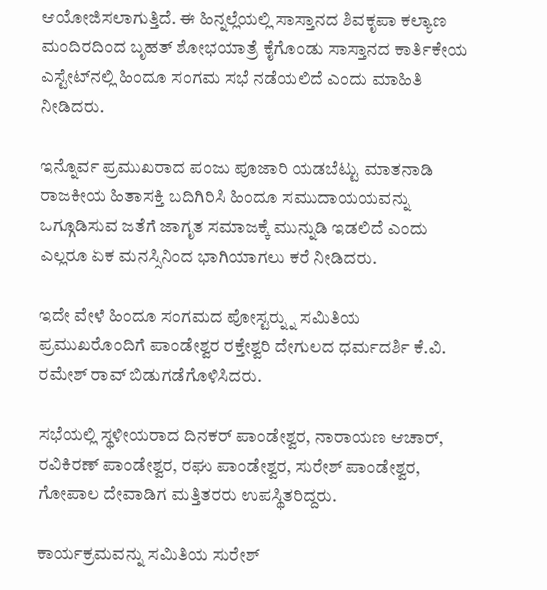ಆಯೋಜಿಸಲಾಗುತ್ತಿದೆ. ಈ ಹಿನ್ನಲ್ಲೆಯಲ್ಲಿ ಸಾಸ್ತಾನದ ಶಿವಕೃಪಾ ಕಲ್ಯಾಣ ಮಂದಿರದಿಂದ ಬೃಹತ್ ಶೋಭಯಾತ್ರೆ ಕೈಗೊಂಡು ಸಾಸ್ತಾನದ ಕಾರ್ತಿಕೇಯ ಎಸ್ಟೇಟ್‍ನಲ್ಲಿ ಹಿಂದೂ ಸಂಗಮ ಸಭೆ ನಡೆಯಲಿದೆ ಎಂದು ಮಾಹಿತಿ ನೀಡಿದರು.

ಇನ್ನೊರ್ವ ಪ್ರಮುಖರಾದ ಪಂಜು ಪೂಜಾರಿ ಯಡಬೆಟ್ಟು ಮಾತನಾಡಿ ರಾಜಕೀಯ ಹಿತಾಸಕ್ತಿ ಬದಿಗಿರಿಸಿ ಹಿಂದೂ ಸಮುದಾಯಯವನ್ನು ಒಗ್ಗೂಡಿಸುವ ಜತೆಗೆ ಜಾಗೃತ ಸಮಾಜಕ್ಕೆ ಮುನ್ನುಡಿ ಇಡಲಿದೆ ಎಂದು ಎಲ್ಲರೂ ಏಕ ಮನಸ್ಸಿನಿಂದ ಭಾಗಿಯಾಗಲು ಕರೆ ನೀಡಿದರು.

ಇದೇ ವೇಳೆ ಹಿಂದೂ ಸಂಗಮದ ಪೋಸ್ಟರ್‍ನ್ನು ಸಮಿತಿಯ ಪ್ರಮುಖರೊಂದಿಗೆ ಪಾಂಡೇಶ್ವರ ರಕ್ತೇಶ್ವರಿ ದೇಗುಲದ ಧರ್ಮದರ್ಶಿ ಕೆ.ವಿ. ರಮೇಶ್ ರಾವ್ ಬಿಡುಗಡೆಗೊಳಿಸಿದರು.

ಸಭೆಯಲ್ಲಿ ಸ್ಥಳೀಯರಾದ ದಿನಕರ್ ಪಾಂಡೇಶ್ವರ, ನಾರಾಯಣ ಆಚಾರ್, ರವಿಕಿರಣ್ ಪಾಂಡೇಶ್ವರ, ರಘು ಪಾಂಡೇಶ್ವರ, ಸುರೇಶ್ ಪಾಂಡೇಶ್ವರ, ಗೋಪಾಲ ದೇವಾಡಿಗ ಮತ್ತಿತರರು ಉಪಸ್ಥಿತರಿದ್ದರು.

ಕಾರ್ಯಕ್ರಮವನ್ನು ಸಮಿತಿಯ ಸುರೇಶ್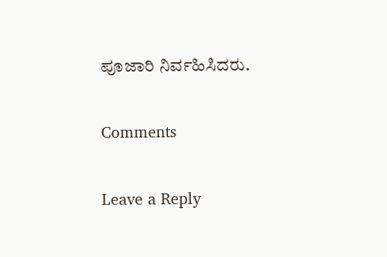ಪೂಜಾರಿ ನಿರ್ವಹಿಸಿದರು.

Comments

Leave a Reply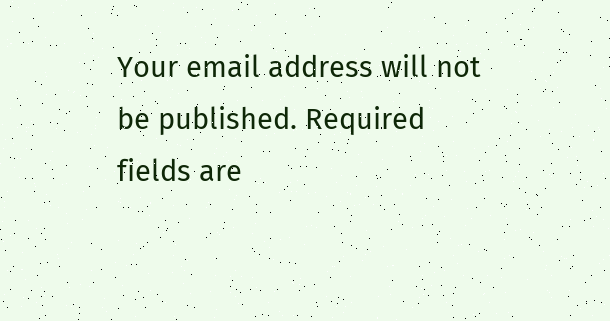Your email address will not be published. Required fields are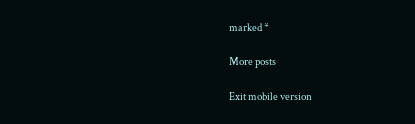marked *

More posts

Exit mobile version